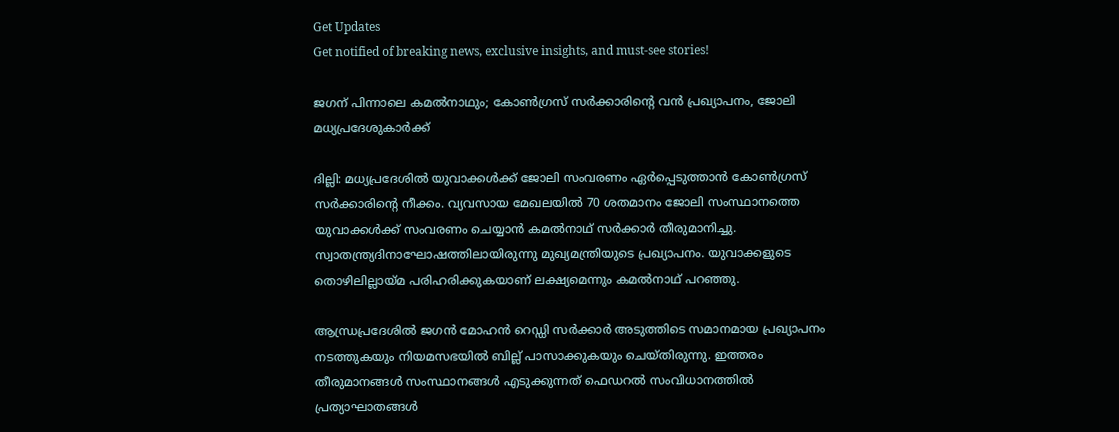Get Updates
Get notified of breaking news, exclusive insights, and must-see stories!

ജഗന് പിന്നാലെ കമല്‍നാഥും; കോണ്‍ഗ്രസ് സര്‍ക്കാരിന്റെ വന്‍ പ്രഖ്യാപനം, ജോലി മധ്യപ്രദേശുകാര്‍ക്ക്

ദില്ലി: മധ്യപ്രദേശില്‍ യുവാക്കള്‍ക്ക് ജോലി സംവരണം ഏര്‍പ്പെടുത്താന്‍ കോണ്‍ഗ്രസ് സര്‍ക്കാരിന്റെ നീക്കം. വ്യവസായ മേഖലയില്‍ 70 ശതമാനം ജോലി സംസ്ഥാനത്തെ യുവാക്കള്‍ക്ക് സംവരണം ചെയ്യാന്‍ കമല്‍നാഥ് സര്‍ക്കാര്‍ തീരുമാനിച്ചു. സ്വാതന്ത്ര്യദിനാഘോഷത്തിലായിരുന്നു മുഖ്യമന്ത്രിയുടെ പ്രഖ്യാപനം. യുവാക്കളുടെ തൊഴിലില്ലായ്മ പരിഹരിക്കുകയാണ് ലക്ഷ്യമെന്നും കമല്‍നാഥ് പറഞ്ഞു.

ആന്ധ്രപ്രദേശില്‍ ജഗന്‍ മോഹന്‍ റെഡ്ഡി സര്‍ക്കാര്‍ അടുത്തിടെ സമാനമായ പ്രഖ്യാപനം നടത്തുകയും നിയമസഭയില്‍ ബില്ല് പാസാക്കുകയും ചെയ്തിരുന്നു. ഇത്തരം തീരുമാനങ്ങള്‍ സംസ്ഥാനങ്ങള്‍ എടുക്കുന്നത് ഫെഡറല്‍ സംവിധാനത്തില്‍ പ്രത്യാഘാതങ്ങള്‍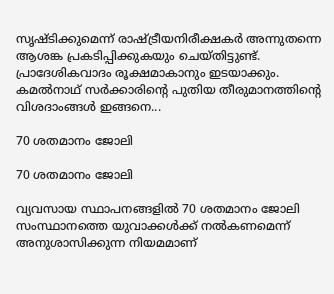സൃഷ്ടിക്കുമെന്ന് രാഷ്ട്രീയനിരീക്ഷകര്‍ അന്നുതന്നെ ആശങ്ക പ്രകടിപ്പിക്കുകയും ചെയ്തിട്ടുണ്ട്. പ്രാദേശികവാദം രൂക്ഷമാകാനും ഇടയാക്കും. കമല്‍നാഥ് സര്‍ക്കാരിന്റെ പുതിയ തീരുമാനത്തിന്റെ വിശദാംങ്ങള്‍ ഇങ്ങനെ...

70 ശതമാനം ജോലി

70 ശതമാനം ജോലി

വ്യവസായ സ്ഥാപനങ്ങളില്‍ 70 ശതമാനം ജോലി സംസ്ഥാനത്തെ യുവാക്കള്‍ക്ക് നല്‍കണമെന്ന് അനുശാസിക്കുന്ന നിയമമാണ്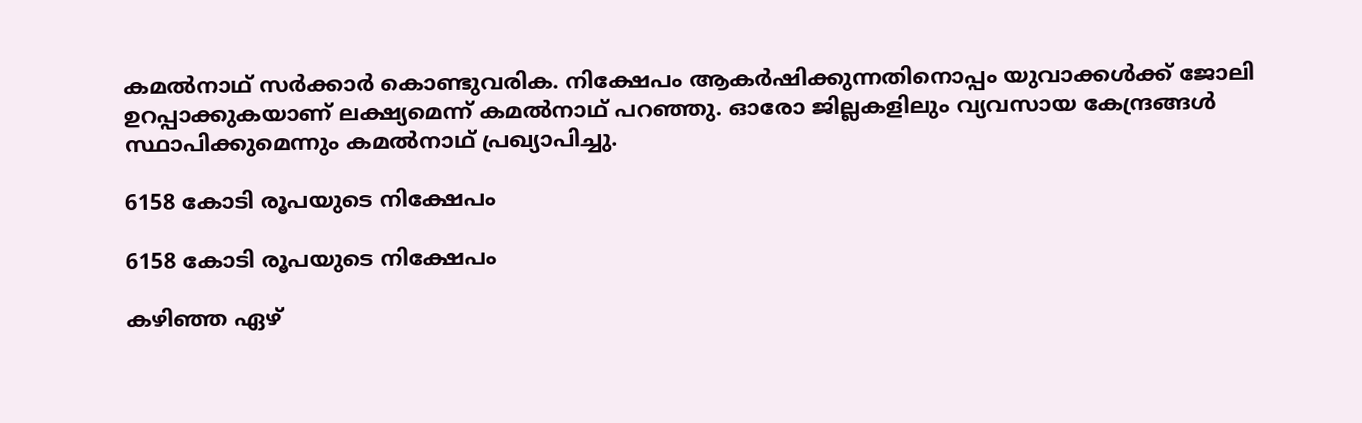കമല്‍നാഥ് സര്‍ക്കാര്‍ കൊണ്ടുവരിക. നിക്ഷേപം ആകര്‍ഷിക്കുന്നതിനൊപ്പം യുവാക്കള്‍ക്ക് ജോലി ഉറപ്പാക്കുകയാണ് ലക്ഷ്യമെന്ന് കമല്‍നാഥ് പറഞ്ഞു. ഓരോ ജില്ലകളിലും വ്യവസായ കേന്ദ്രങ്ങള്‍ സ്ഥാപിക്കുമെന്നും കമല്‍നാഥ് പ്രഖ്യാപിച്ചു.

6158 കോടി രൂപയുടെ നിക്ഷേപം

6158 കോടി രൂപയുടെ നിക്ഷേപം

കഴിഞ്ഞ ഏഴ്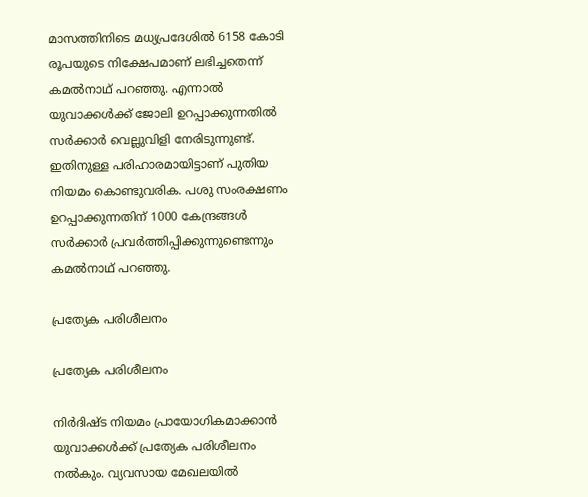മാസത്തിനിടെ മധ്യപ്രദേശില്‍ 6158 കോടി രൂപയുടെ നിക്ഷേപമാണ് ലഭിച്ചതെന്ന് കമല്‍നാഥ് പറഞ്ഞു. എന്നാല്‍ യുവാക്കള്‍ക്ക് ജോലി ഉറപ്പാക്കുന്നതില്‍ സര്‍ക്കാര്‍ വെല്ലുവിളി നേരിടുന്നുണ്ട്. ഇതിനുള്ള പരിഹാരമായിട്ടാണ് പുതിയ നിയമം കൊണ്ടുവരിക. പശു സംരക്ഷണം ഉറപ്പാക്കുന്നതിന് 1000 കേന്ദ്രങ്ങള്‍ സര്‍ക്കാര്‍ പ്രവര്‍ത്തിപ്പിക്കുന്നുണ്ടെന്നും കമല്‍നാഥ് പറഞ്ഞു.

പ്രത്യേക പരിശീലനം

പ്രത്യേക പരിശീലനം

നിര്‍ദിഷ്ട നിയമം പ്രായോഗികമാക്കാന്‍ യുവാക്കള്‍ക്ക് പ്രത്യേക പരിശീലനം നല്‍കും. വ്യവസായ മേഖലയില്‍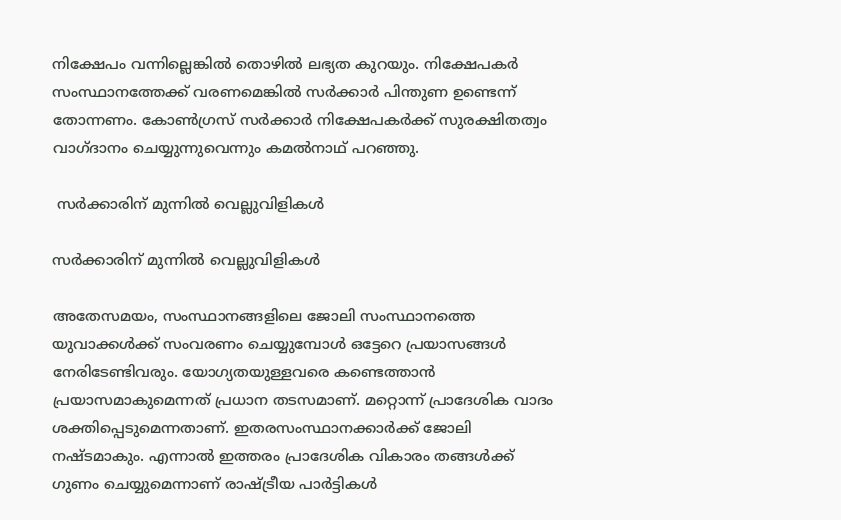നിക്ഷേപം വന്നില്ലെങ്കില്‍ തൊഴില്‍ ലഭ്യത കുറയും. നിക്ഷേപകര്‍ സംസ്ഥാനത്തേക്ക് വരണമെങ്കില്‍ സര്‍ക്കാര്‍ പിന്തുണ ഉണ്ടെന്ന് തോന്നണം. കോണ്‍ഗ്രസ് സര്‍ക്കാര്‍ നിക്ഷേപകര്‍ക്ക് സുരക്ഷിതത്വം വാഗ്ദാനം ചെയ്യുന്നുവെന്നും കമല്‍നാഥ് പറഞ്ഞു.

 സര്‍ക്കാരിന് മുന്നില്‍ വെല്ലുവിളികള്‍

സര്‍ക്കാരിന് മുന്നില്‍ വെല്ലുവിളികള്‍

അതേസമയം, സംസ്ഥാനങ്ങളിലെ ജോലി സംസ്ഥാനത്തെ യുവാക്കള്‍ക്ക് സംവരണം ചെയ്യുമ്പോള്‍ ഒട്ടേറെ പ്രയാസങ്ങള്‍ നേരിടേണ്ടിവരും. യോഗ്യതയുള്ളവരെ കണ്ടെത്താന്‍ പ്രയാസമാകുമെന്നത് പ്രധാന തടസമാണ്. മറ്റൊന്ന് പ്രാദേശിക വാദം ശക്തിപ്പെടുമെന്നതാണ്. ഇതരസംസ്ഥാനക്കാര്‍ക്ക് ജോലി നഷ്ടമാകും. എന്നാല്‍ ഇത്തരം പ്രാദേശിക വികാരം തങ്ങള്‍ക്ക് ഗുണം ചെയ്യുമെന്നാണ് രാഷ്ട്രീയ പാര്‍ട്ടികള്‍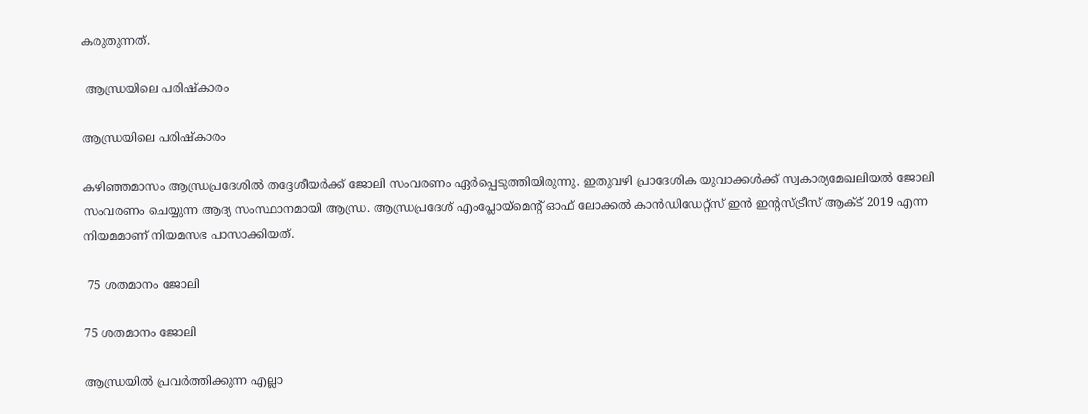കരുതുന്നത്.

 ആന്ധ്രയിലെ പരിഷ്‌കാരം

ആന്ധ്രയിലെ പരിഷ്‌കാരം

കഴിഞ്ഞമാസം ആന്ധ്രപ്രദേശില്‍ തദ്ദേശീയര്‍ക്ക് ജോലി സംവരണം ഏര്‍പ്പെടുത്തിയിരുന്നു. ഇതുവഴി പ്രാദേശിക യുവാക്കള്‍ക്ക് സ്വകാര്യമേഖലിയല്‍ ജോലി സംവരണം ചെയ്യുന്ന ആദ്യ സംസ്ഥാനമായി ആന്ധ്ര. ആന്ധ്രപ്രദേശ് എംപ്ലോയ്‌മെന്റ് ഓഫ് ലോക്കല്‍ കാന്‍ഡിഡേറ്റ്‌സ് ഇന്‍ ഇന്റസ്ട്രീസ് ആക്ട് 2019 എന്ന നിയമമാണ് നിയമസഭ പാസാക്കിയത്.

 75 ശതമാനം ജോലി

75 ശതമാനം ജോലി

ആന്ധ്രയില്‍ പ്രവര്‍ത്തിക്കുന്ന എല്ലാ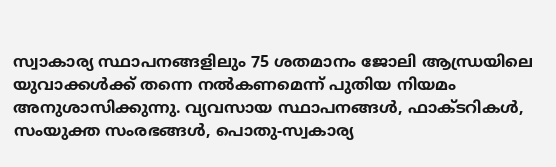സ്വാകാര്യ സ്ഥാപനങ്ങളിലും 75 ശതമാനം ജോലി ആന്ധ്രയിലെ യുവാക്കള്‍ക്ക് തന്നെ നല്‍കണമെന്ന് പുതിയ നിയമം അനുശാസിക്കുന്നു. വ്യവസായ സ്ഥാപനങ്ങള്‍, ഫാക്ടറികള്‍, സംയുക്ത സംരഭങ്ങള്‍, പൊതു-സ്വകാര്യ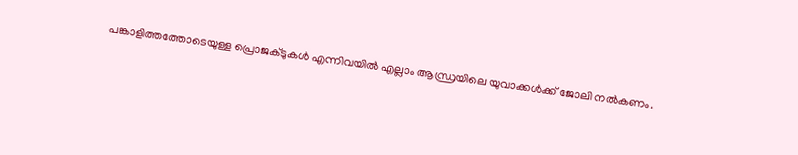പങ്കാളിത്തത്തോടെയുള്ള പ്രൊജക്ടുകള്‍ എന്നിവയില്‍ എല്ലാം ആന്ധ്രയിലെ യുവാക്കള്‍ക്ക് ജോലി നല്‍കണം.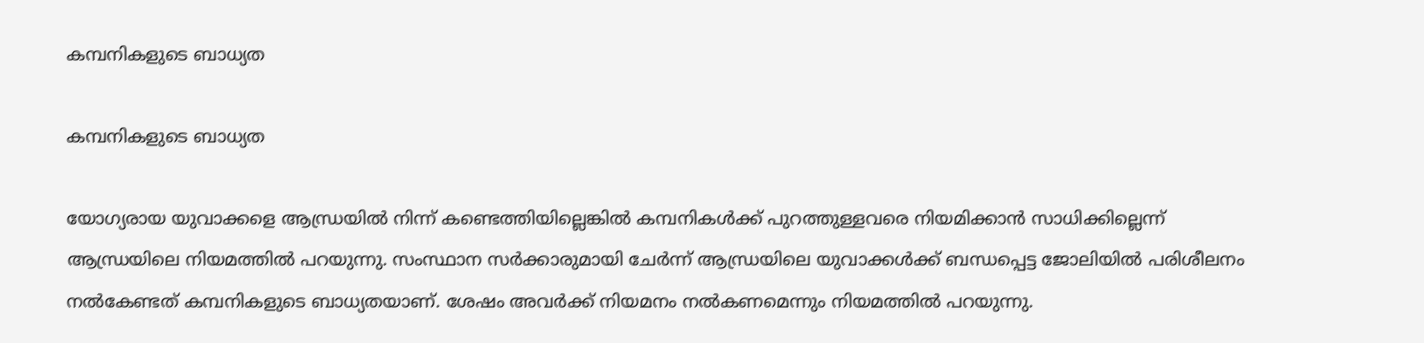കമ്പനികളുടെ ബാധ്യത

കമ്പനികളുടെ ബാധ്യത

യോഗ്യരായ യുവാക്കളെ ആന്ധ്രയില്‍ നിന്ന് കണ്ടെത്തിയില്ലെങ്കില്‍ കമ്പനികള്‍ക്ക് പുറത്തുള്ളവരെ നിയമിക്കാന്‍ സാധിക്കില്ലെന്ന് ആന്ധ്രയിലെ നിയമത്തില്‍ പറയുന്നു. സംസ്ഥാന സര്‍ക്കാരുമായി ചേര്‍ന്ന് ആന്ധ്രയിലെ യുവാക്കള്‍ക്ക് ബന്ധപ്പെട്ട ജോലിയില്‍ പരിശീലനം നല്‍കേണ്ടത് കമ്പനികളുടെ ബാധ്യതയാണ്. ശേഷം അവര്‍ക്ക് നിയമനം നല്‍കണമെന്നും നിയമത്തില്‍ പറയുന്നു.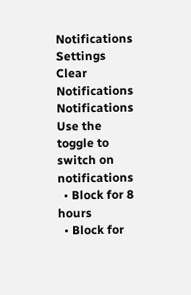Notifications
Settings
Clear Notifications
Notifications
Use the toggle to switch on notifications
  • Block for 8 hours
  • Block for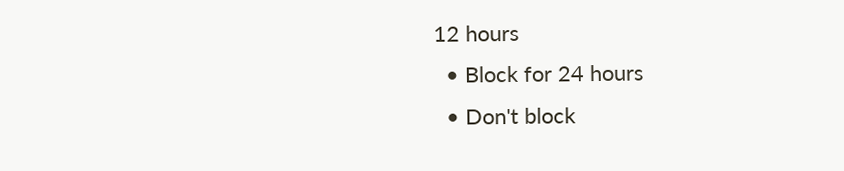12 hours
  • Block for 24 hours
  • Don't block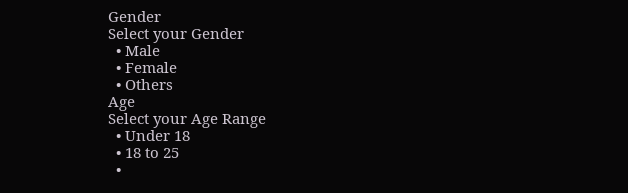Gender
Select your Gender
  • Male
  • Female
  • Others
Age
Select your Age Range
  • Under 18
  • 18 to 25
  •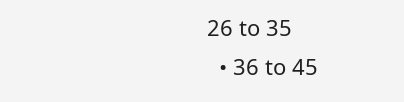26 to 35
  • 36 to 45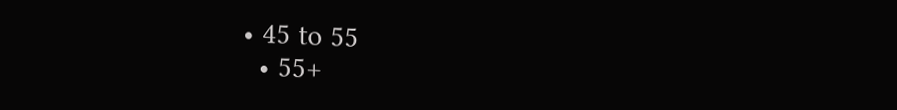• 45 to 55
  • 55+